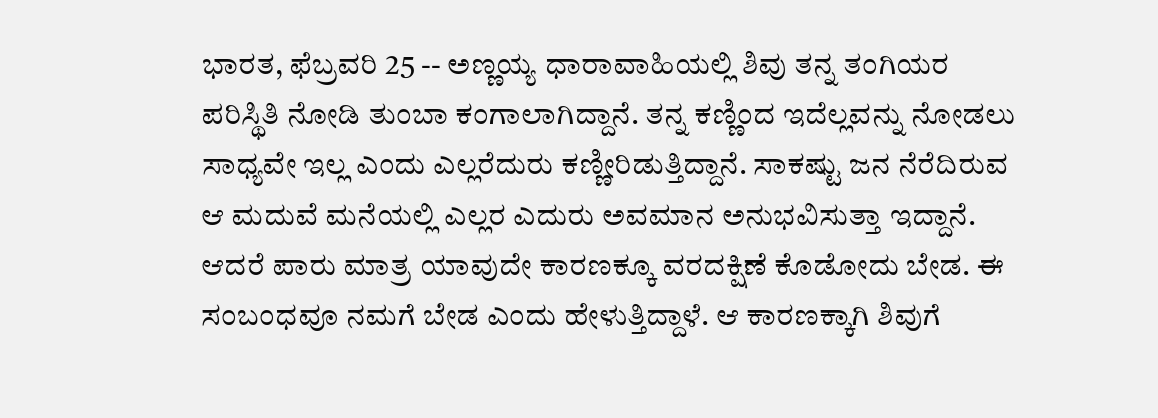ಭಾರತ, ಫೆಬ್ರವರಿ 25 -- ಅಣ್ಣಯ್ಯ ಧಾರಾವಾಹಿಯಲ್ಲಿ ಶಿವು ತನ್ನ ತಂಗಿಯರ ಪರಿಸ್ಥಿತಿ ನೋಡಿ ತುಂಬಾ ಕಂಗಾಲಾಗಿದ್ದಾನೆ. ತನ್ನ ಕಣ್ಣಿಂದ ಇದೆಲ್ಲವನ್ನು ನೋಡಲು ಸಾಧ್ಯವೇ ಇಲ್ಲ ಎಂದು ಎಲ್ಲರೆದುರು ಕಣ್ಣೀರಿಡುತ್ತಿದ್ದಾನೆ. ಸಾಕಷ್ಟು ಜನ ನೆರೆದಿರುವ ಆ ಮದುವೆ ಮನೆಯಲ್ಲಿ ಎಲ್ಲರ ಎದುರು ಅವಮಾನ ಅನುಭವಿಸುತ್ತಾ ಇದ್ದಾನೆ. ಆದರೆ ಪಾರು ಮಾತ್ರ ಯಾವುದೇ ಕಾರಣಕ್ಕೂ ವರದಕ್ಷಿಣೆ ಕೊಡೋದು ಬೇಡ. ಈ ಸಂಬಂಧವೂ ನಮಗೆ ಬೇಡ ಎಂದು ಹೇಳುತ್ತಿದ್ದಾಳೆ. ಆ ಕಾರಣಕ್ಕಾಗಿ ಶಿವುಗೆ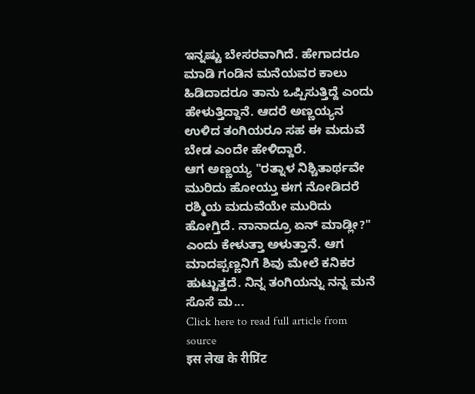ಇನ್ನಷ್ಟು ಬೇಸರವಾಗಿದೆ. ಹೇಗಾದರೂ ಮಾಡಿ ಗಂಡಿನ ಮನೆಯವರ ಕಾಲು ಹಿಡಿದಾದರೂ ತಾನು ಒಪ್ಪಿಸುತ್ತಿದ್ದೆ ಎಂದು ಹೇಳುತ್ತಿದ್ದಾನೆ. ಆದರೆ ಅಣ್ಣಯ್ಯನ ಉಳಿದ ತಂಗಿಯರೂ ಸಹ ಈ ಮದುವೆ ಬೇಡ ಎಂದೇ ಹೇಳಿದ್ದಾರೆ.
ಆಗ ಅಣ್ಣಯ್ಯ "ರತ್ನಾಳ ನಿಶ್ಚಿತಾರ್ಥವೇ ಮುರಿದು ಹೋಯ್ತು ಈಗ ನೋಡಿದರೆ ರಶ್ಮಿಯ ಮದುವೆಯೇ ಮುರಿದು ಹೋಗ್ತಿದೆ. ನಾನಾದ್ರೂ ಏನ್ ಮಾಡ್ಲೀ?" ಎಂದು ಕೇಳುತ್ತಾ ಅಳುತ್ತಾನೆ. ಆಗ ಮಾದಪ್ಪಣ್ಣನಿಗೆ ಶಿವು ಮೇಲೆ ಕನಿಕರ ಹುಟ್ಟುತ್ತದೆ. ನಿನ್ನ ತಂಗಿಯನ್ನು ನನ್ನ ಮನೆ ಸೊಸೆ ಮ...
Click here to read full article from source
इस लेख के रीप्रिंट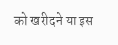को खरीदने या इस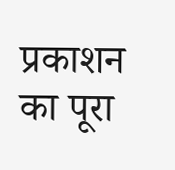प्रकाशन का पूरा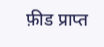फ़ीड प्राप्त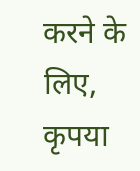करने के लिए, कृपया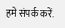हमे संपर्क करें.